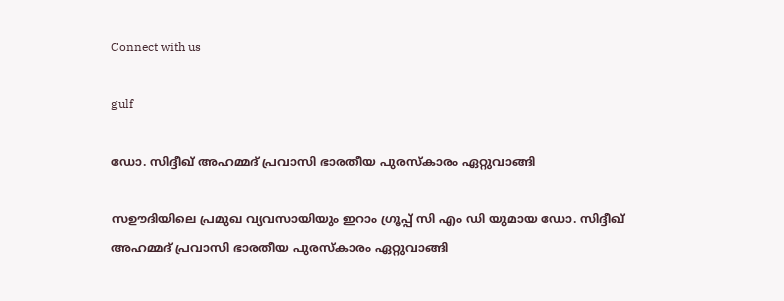Connect with us

gulf

ഡോ. സിദ്ദീഖ് അഹമ്മദ് പ്രവാസി ഭാരതീയ പുരസ്‌കാരം ഏറ്റുവാങ്ങി

സഊദിയിലെ പ്രമുഖ വ്യവസായിയും ഇറാം ഗ്രൂപ്പ് സി എം ഡി യുമായ ഡോ. സിദ്ദീഖ് അഹമ്മദ് പ്രവാസി ഭാരതീയ പുരസ്‌കാരം ഏറ്റുവാങ്ങി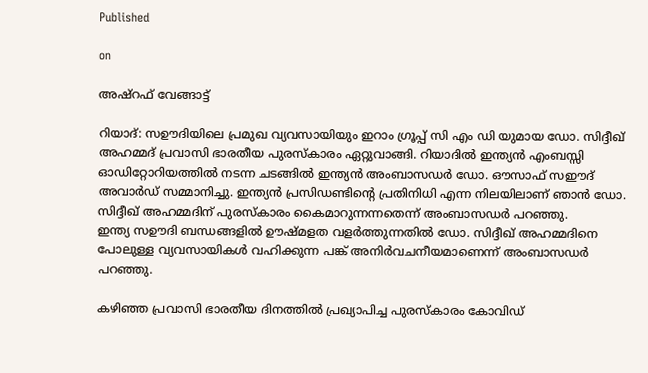Published

on

അഷ്‌റഫ് വേങ്ങാട്ട്

റിയാദ്: സഊദിയിലെ പ്രമുഖ വ്യവസായിയും ഇറാം ഗ്രൂപ്പ് സി എം ഡി യുമായ ഡോ. സിദ്ദീഖ് അഹമ്മദ് പ്രവാസി ഭാരതീയ പുരസ്‌കാരം ഏറ്റുവാങ്ങി. റിയാദിൽ ഇന്ത്യൻ എംബസ്സി ഓഡിറ്റോറിയത്തിൽ നടന്ന ചടങ്ങിൽ ഇന്ത്യൻ അംബാസഡർ ഡോ. ഔസാഫ് സഈദ് അവാർഡ് സമ്മാനിച്ചു. ഇന്ത്യൻ പ്രസിഡണ്ടിന്റെ പ്രതിനിധി എന്ന നിലയിലാണ് ഞാൻ ഡോ. സിദ്ദീഖ് അഹമ്മദിന് പുരസ്കാരം കൈമാറുന്നന്നതെന്ന് അംബാസഡർ പറഞ്ഞു.
ഇന്ത്യ സഊദി ബന്ധങ്ങളിൽ ഊഷ്മളത വളർത്തുന്നതിൽ ഡോ. സിദ്ദീഖ് അഹമ്മദിനെ പോലുള്ള വ്യവസായികൾ വഹിക്കുന്ന പങ്ക് അനിർവചനീയമാണെന്ന് അംബാസഡർ പറഞ്ഞു.

കഴിഞ്ഞ പ്രവാസി ഭാരതീയ ദിനത്തിൽ പ്രഖ്യാപിച്ച പുരസ്‌കാരം കോവിഡ്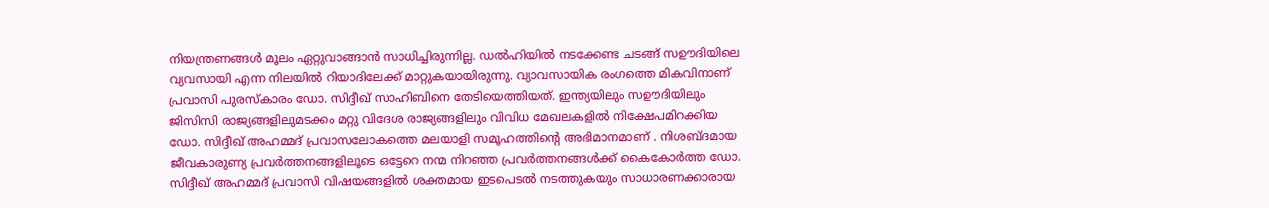നിയന്ത്രണങ്ങൾ മൂലം ഏറ്റുവാങ്ങാൻ സാധിച്ചിരുന്നില്ല. ഡൽഹിയിൽ നടക്കേണ്ട ചടങ്ങ് സഊദിയിലെ വ്യവസായി എന്ന നിലയിൽ റിയാദിലേക്ക് മാറ്റുകയായിരുന്നു. വ്യാവസായിക രംഗത്തെ മികവിനാണ് പ്രവാസി പുരസ്കാരം ഡോ. സിദ്ദീഖ് സാഹിബിനെ തേടിയെത്തിയത്. ഇന്ത്യയിലും സഊദിയിലും ജിസിസി രാജ്യങ്ങളിലുമടക്കം മറ്റു വിദേശ രാജ്യങ്ങളിലും വിവിധ മേഖലകളിൽ നിക്ഷേപമിറക്കിയ ഡോ. സിദ്ദീഖ് അഹമ്മദ് പ്രവാസലോകത്തെ മലയാളി സമൂഹത്തിന്റെ അഭിമാനമാണ് . നിശബ്ദമായ ജീവകാരുണ്യ പ്രവർത്തനങ്ങളിലൂടെ ഒട്ടേറെ നന്മ നിറഞ്ഞ പ്രവർത്തനങ്ങൾക്ക് കൈകോർത്ത ഡോ. സിദ്ദീഖ് അഹമ്മദ് പ്രവാസി വിഷയങ്ങളിൽ ശക്തമായ ഇടപെടൽ നടത്തുകയും സാധാരണക്കാരായ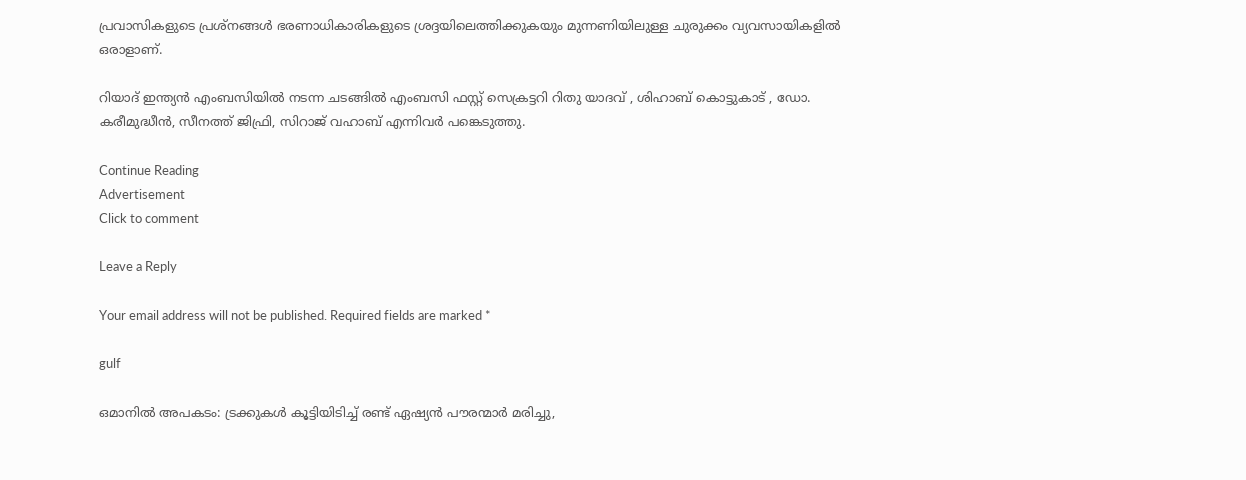പ്രവാസികളുടെ പ്രശ്‌നങ്ങൾ ഭരണാധികാരികളുടെ ശ്രദ്ദയിലെത്തിക്കുകയും മുന്നണിയിലുള്ള ചുരുക്കം വ്യവസായികളിൽ ഒരാളാണ്.

റിയാദ് ഇന്ത്യൻ എംബസിയിൽ നടന്ന ചടങ്ങിൽ എംബസി ഫസ്റ്റ് സെക്രട്ടറി റിതു യാദവ് , ശിഹാബ് കൊട്ടുകാട് , ഡോ. കരീമുദ്ധീൻ, സീനത്ത് ജിഫ്രി, സിറാജ് വഹാബ് എന്നിവർ പങ്കെടുത്തു.

Continue Reading
Advertisement
Click to comment

Leave a Reply

Your email address will not be published. Required fields are marked *

gulf

ഒമാനില്‍ അപകടം: ട്രക്കുകള്‍ കൂട്ടിയിടിച്ച് രണ്ട് ഏഷ്യന്‍ പൗരന്മാര്‍ മരിച്ചു,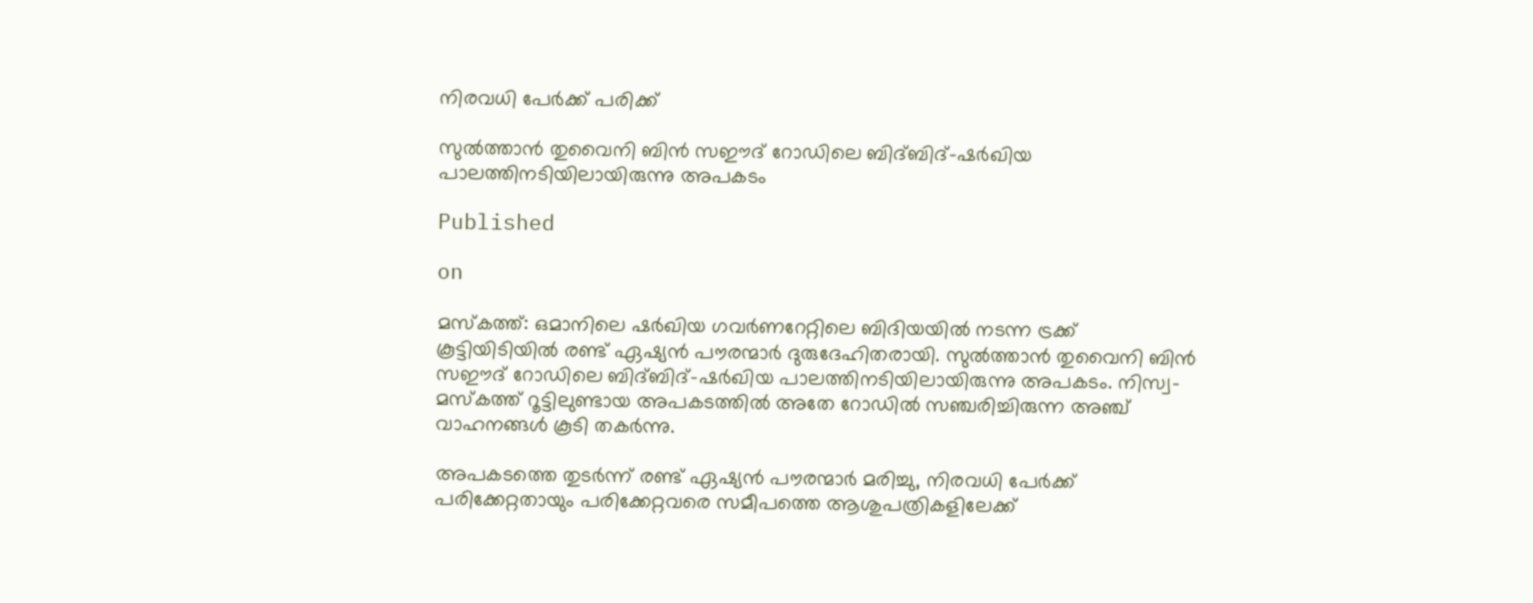നിരവധി പേര്‍ക്ക് പരിക്ക്

സുല്‍ത്താന്‍ തുവൈനി ബിന്‍ സഈദ് റോഡിലെ ബിദ്ബിദ്-ഷര്‍ഖിയ പാലത്തിനടിയിലായിരുന്നു അപകടം

Published

on

മസ്‌കത്ത്: ഒമാനിലെ ഷര്‍ഖിയ ഗവര്‍ണറേറ്റിലെ ബിദിയയില്‍ നടന്ന ട്രക്ക് കൂട്ടിയിടിയില്‍ രണ്ട് ഏഷ്യന്‍ പൗരന്മാര്‍ ദുരുദേഹിതരായി. സുല്‍ത്താന്‍ തുവൈനി ബിന്‍ സഈദ് റോഡിലെ ബിദ്ബിദ്-ഷര്‍ഖിയ പാലത്തിനടിയിലായിരുന്നു അപകടം. നിസ്വ-മസ്‌കത്ത് റൂട്ടിലുണ്ടായ അപകടത്തില്‍ അതേ റോഡില്‍ സഞ്ചരിച്ചിരുന്ന അഞ്ച് വാഹനങ്ങള്‍ കൂടി തകര്‍ന്നു.

അപകടത്തെ തുടര്‍ന്ന് രണ്ട് ഏഷ്യന്‍ പൗരന്മാര്‍ മരിച്ചു, നിരവധി പേര്‍ക്ക് പരിക്കേറ്റതായും പരിക്കേറ്റവരെ സമീപത്തെ ആശുപത്രികളിലേക്ക്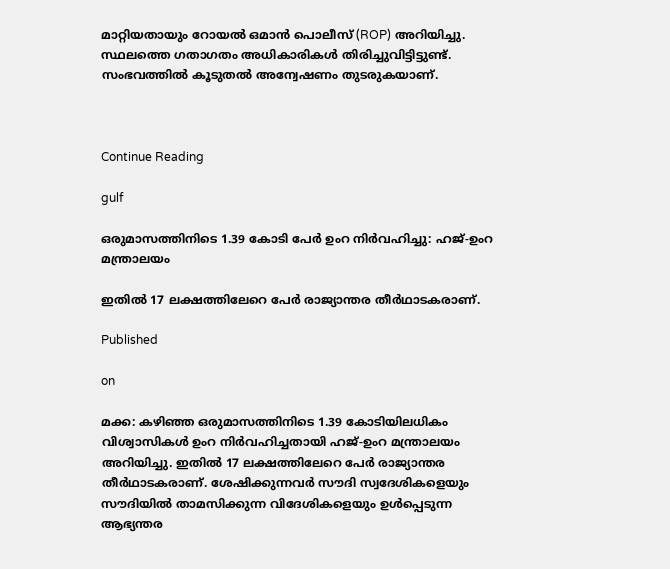മാറ്റിയതായും റോയല്‍ ഒമാന്‍ പൊലീസ് (ROP) അറിയിച്ചു. സ്ഥലത്തെ ഗതാഗതം അധികാരികള്‍ തിരിച്ചുവിട്ടിട്ടുണ്ട്. സംഭവത്തില്‍ കൂടുതല്‍ അന്വേഷണം തുടരുകയാണ്.



Continue Reading

gulf

ഒരുമാസത്തിനിടെ 1.39 കോടി പേര്‍ ഉംറ നിര്‍വഹിച്ചു: ഹജ്-ഉംറ മന്ത്രാലയം

ഇതില്‍ 17 ലക്ഷത്തിലേറെ പേര്‍ രാജ്യാന്തര തീര്‍ഥാടകരാണ്.

Published

on

മക്ക: കഴിഞ്ഞ ഒരുമാസത്തിനിടെ 1.39 കോടിയിലധികം വിശ്വാസികള്‍ ഉംറ നിര്‍വഹിച്ചതായി ഹജ്-ഉംറ മന്ത്രാലയം അറിയിച്ചു. ഇതില്‍ 17 ലക്ഷത്തിലേറെ പേര്‍ രാജ്യാന്തര തീര്‍ഥാടകരാണ്. ശേഷിക്കുന്നവര്‍ സൗദി സ്വദേശികളെയും സൗദിയില്‍ താമസിക്കുന്ന വിദേശികളെയും ഉള്‍പ്പെടുന്ന ആഭ്യന്തര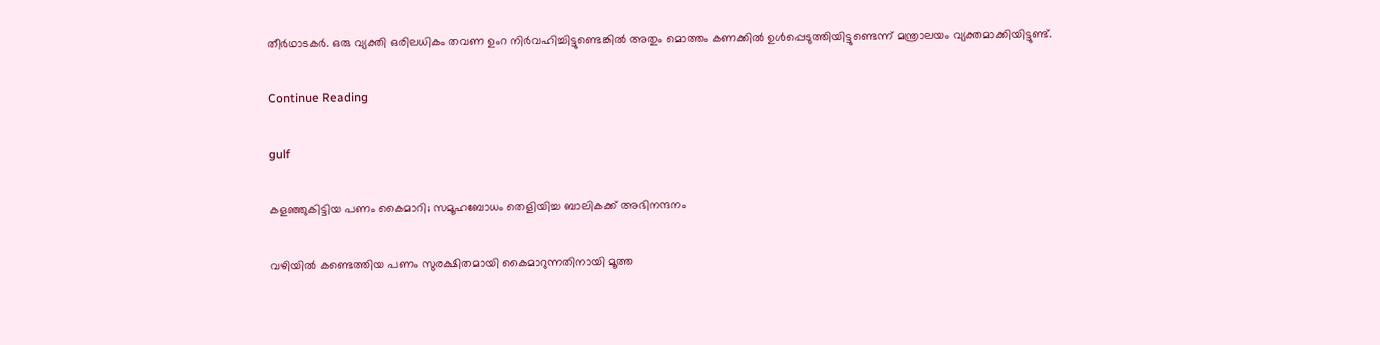തീര്‍ഥാടകര്‍. ഒരു വ്യക്തി ഒരിലധികം തവണ ഉംറ നിര്‍വഹിച്ചിട്ടുണ്ടെങ്കില്‍ അതും മൊത്തം കണക്കില്‍ ഉള്‍പ്പെടുത്തിയിട്ടുണ്ടെന്ന് മന്ത്രാലയം വ്യക്തമാക്കിയിട്ടുണ്ട്.

Continue Reading

gulf

കളഞ്ഞുകിട്ടിയ പണം കൈമാറി; സമൂഹബോധം തെളിയിച്ച ബാലികക്ക് അഭിനന്ദനം

വഴിയില്‍ കണ്ടെത്തിയ പണം സുരക്ഷിതമായി കൈമാറുന്നതിനായി മൂത്ത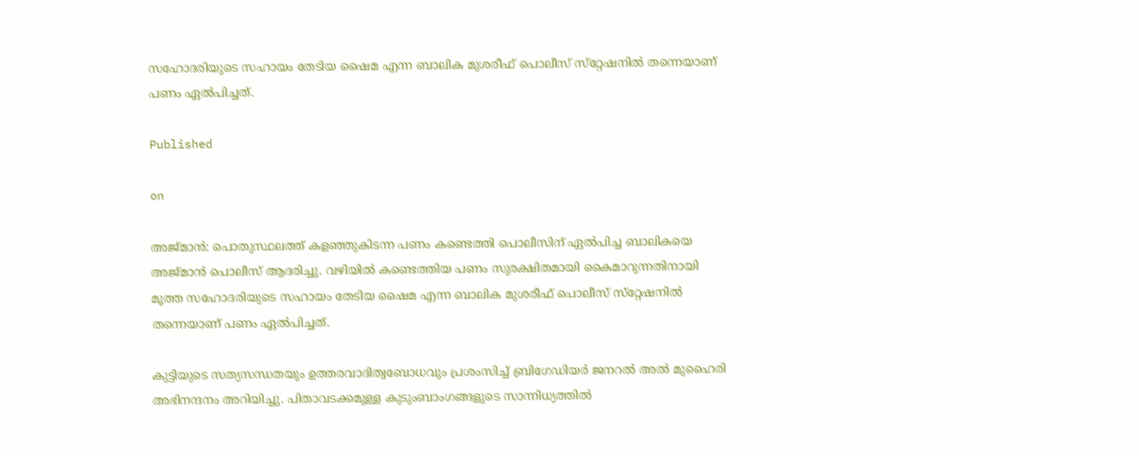സഹോദരിയുടെ സഹായം തേടിയ ഷൈമ എന്ന ബാലിക മുശരീഫ് പൊലീസ് സ്‌റ്റേഷനില്‍ തന്നെയാണ് പണം ഏല്‍പിച്ചത്.

Published

on

അജ്മാന്‍: പൊതുസ്ഥലത്ത് കളഞ്ഞുകിടന്ന പണം കണ്ടെത്തി പൊലീസിന് ഏല്‍പിച്ച ബാലികയെ അജ്മാന്‍ പൊലീസ് ആദരിച്ചു. വഴിയില്‍ കണ്ടെത്തിയ പണം സുരക്ഷിതമായി കൈമാറുന്നതിനായി മൂത്ത സഹോദരിയുടെ സഹായം തേടിയ ഷൈമ എന്ന ബാലിക മുശരീഫ് പൊലീസ് സ്‌റ്റേഷനില്‍ തന്നെയാണ് പണം ഏല്‍പിച്ചത്.

കുട്ടിയുടെ സത്യസന്ധതയും ഉത്തരവാദിത്വബോധവും പ്രശംസിച്ച് ബ്രിഗേഡിയര്‍ ജനറല്‍ അല്‍ മുഹൈരി അഭിനന്ദനം അറിയിച്ചു. പിതാവടക്കമുള്ള കുടുംബാംഗങ്ങളുടെ സാന്നിധ്യത്തില്‍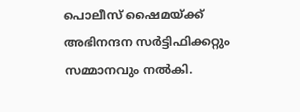പൊലീസ് ഷൈമയ്ക്ക് അഭിനന്ദന സര്‍ട്ടിഫിക്കറ്റും സമ്മാനവും നല്‍കി.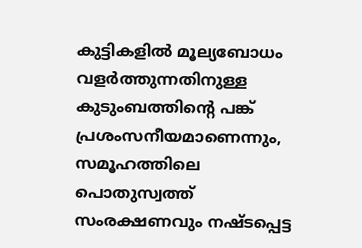കുട്ടികളില്‍ മൂല്യബോധം വളര്‍ത്തുന്നതിനുള്ള കുടുംബത്തിന്റെ പങ്ക് പ്രശംസനീയമാണെന്നും, സമൂഹത്തിലെ പൊതുസ്വത്ത് സംരക്ഷണവും നഷ്ടപ്പെട്ട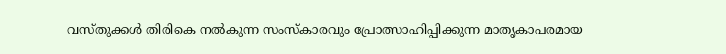വസ്തുക്കള്‍ തിരികെ നല്‍കുന്ന സംസ്‌കാരവും പ്രോത്സാഹിപ്പിക്കുന്ന മാതൃകാപരമായ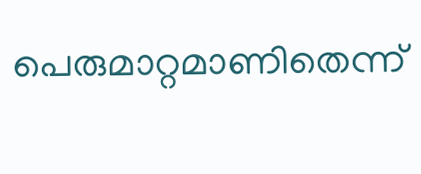പെരുമാറ്റമാണിതെന്ന്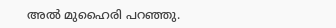അല്‍ മുഹൈരി പറഞ്ഞു.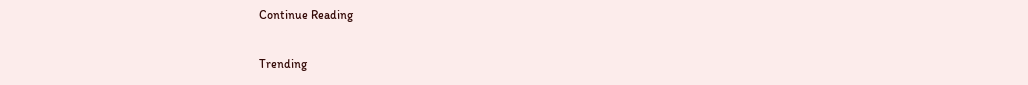Continue Reading

Trending